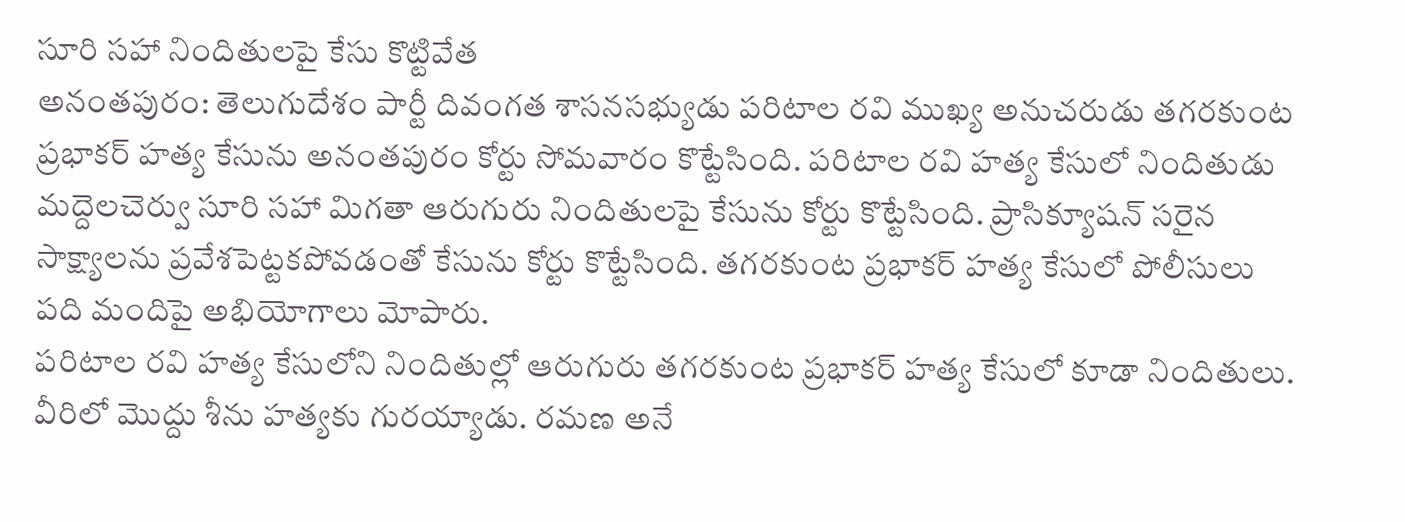సూరి సహా నిందితులపై కేసు కొట్టివేత
అనంతపురం: తెలుగుదేశం పార్టీ దివంగత శాసనసభ్యుడు పరిటాల రవి ముఖ్య అనుచరుడు తగరకుంట ప్రభాకర్ హత్య కేసును అనంతపురం కోర్టు సోమవారం కొట్టేసింది. పరిటాల రవి హత్య కేసులో నిందితుడు మద్దెలచెర్వు సూరి సహా మిగతా ఆరుగురు నిందితులపై కేసును కోర్టు కొట్టేసింది. ప్రాసిక్యూషన్ సరైన సాక్ష్యాలను ప్రవేశపెట్టకపోవడంతో కేసును కోర్టు కొట్టేసింది. తగరకుంట ప్రభాకర్ హత్య కేసులో పోలీసులు పది మందిపై అభియోగాలు మోపారు.
పరిటాల రవి హత్య కేసులోని నిందితుల్లో ఆరుగురు తగరకుంట ప్రభాకర్ హత్య కేసులో కూడా నిందితులు. వీరిలో మొద్దు శీను హత్యకు గురయ్యాడు. రమణ అనే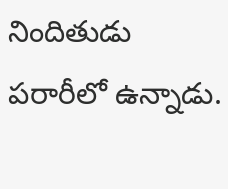నిందితుడు పరారీలో ఉన్నాడు.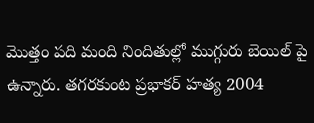మొత్తం పది మంది నిందితుల్లో ముగ్గురు బెయిల్ పై ఉన్నారు. తగరకుంట ప్రభాకర్ హత్య 2004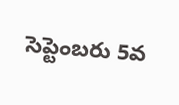సెప్టెంబరు 5వ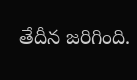తేదీన జరిగింది.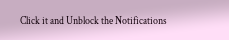Click it and Unblock the Notifications